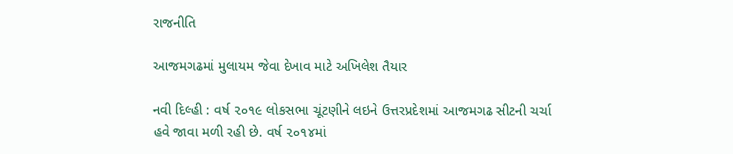રાજનીતિ

આજમગઢમાં મુલાયમ જેવા દેખાવ માટે અખિલેશ તૈયાર

નવી દિલ્હી : વર્ષ ૨૦૧૯ લોકસભા ચૂંટણીને લઇને ઉત્તરપ્રદેશમાં આજમગઢ સીટની ચર્ચા હવે જાવા મળી રહી છે. વર્ષ ૨૦૧૪માં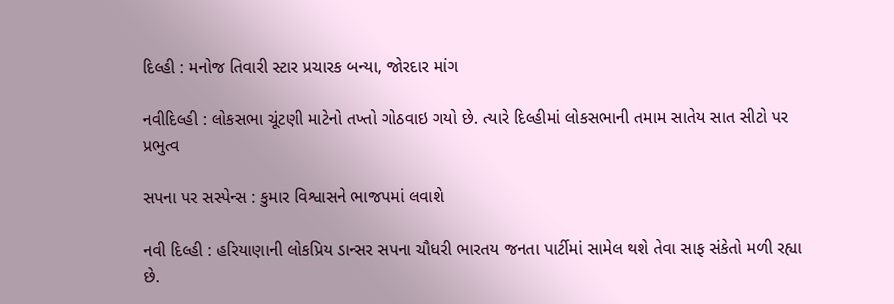દિલ્હી : મનોજ તિવારી સ્ટાર પ્રચારક બન્યા, જોરદાર માંગ

નવીદિલ્હી : લોકસભા ચૂંટણી માટેનો તખ્તો ગોઠવાઇ ગયો છે. ત્યારે દિલ્હીમાં લોકસભાની તમામ સાતેય સાત સીટો પર પ્રભુત્વ

સપના પર સસ્પેન્સ : કુમાર વિશ્વાસને ભાજપમાં લવાશે

નવી દિલ્હી : હરિયાણાની લોકપ્રિય ડાન્સર સપના ચૌધરી ભારતય જનતા પાર્ટીમાં સામેલ થશે તેવા સાફ સંકેતો મળી રહ્યા છે.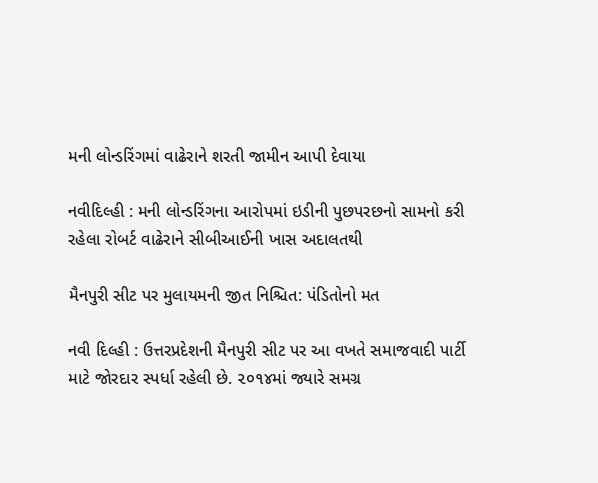મની લોન્ડરિંગમાં વાઢેરાને શરતી જામીન આપી દેવાયા

નવીદિલ્હી : મની લોન્ડરિંગના આરોપમાં ઇડીની પુછપરછનો સામનો કરી રહેલા રોબર્ટ વાઢેરાને સીબીઆઈની ખાસ અદાલતથી

મૈનપુરી સીટ પર મુલાયમની જીત નિશ્ચિત: પંડિતોનો મત

નવી દિલ્હી : ઉત્તરપ્રદેશની મૈનપુરી સીટ પર આ વખતે સમાજવાદી પાર્ટી માટે જોરદાર સ્પર્ધા રહેલી છે. ૨૦૧૪માં જ્યારે સમગ્ર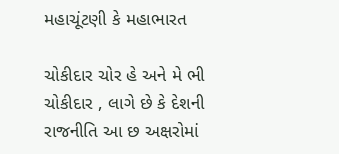મહાચૂંટણી કે મહાભારત

ચોકીદાર ચોર હે અને મે ભી ચોકીદાર , લાગે છે કે દેશની રાજનીતિ આ છ અક્ષરોમાં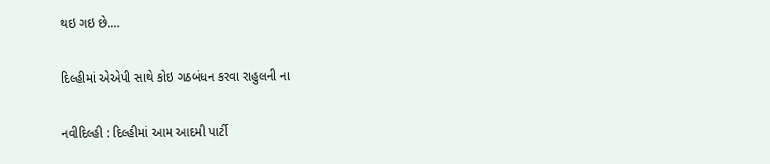થઇ ગઇ છે.…

દિલ્હીમાં એએપી સાથે કોઇ ગઠબંધન કરવા રાહુલની ના

નવીદિલ્હી : દિલ્હીમાં આમ આદમી પાર્ટી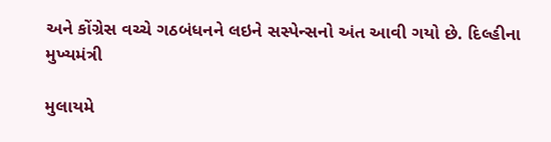અને કોંગ્રેસ વચ્ચે ગઠબંધનને લઇને સસ્પેન્સનો અંત આવી ગયો છે. દિલ્હીના મુખ્યમંત્રી

મુલાયમે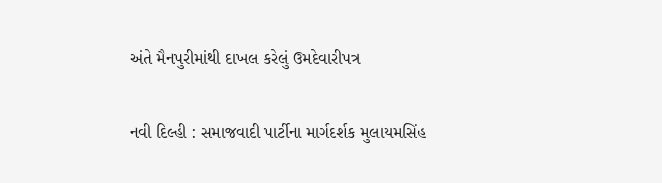અંતે મૈનપુરીમાંથી દાખલ કરેલું ઉમદેવારીપત્ર

નવી દિલ્હી : સમાજવાદી પાર્ટીના માર્ગદર્શક મુલાયમસિંહ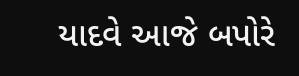યાદવે આજે બપોરે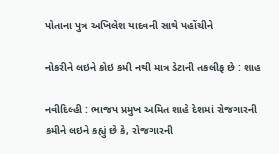પોતાના પુત્ર અખિલેશ યાદવની સાથે પહોંચીને

નોકરીને લઇને કોઇ કમી નથી માત્ર ડેટાની તકલીફ છે : શાહ

નવીદિલ્હી : ભાજપ પ્રમુખ અમિત શાહે દેશમાં રોજગારની કમીને લઇને કહ્યું છે કે, રોજગારની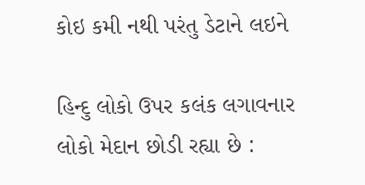કોઇ કમી નથી પરંતુ ડેટાને લઇને

હિન્દુ લોકો ઉપર કલંક લગાવનાર લોકો મેદાન છોડી રહ્યા છે :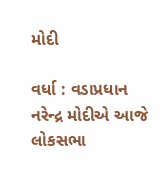મોદી

વર્ધા : વડાપ્રધાન નરેન્દ્ર મોદીએ આજે લોકસભા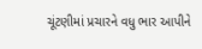ચૂંટણીમાં પ્રચારને વધુ ભાર આપીને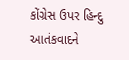કોંગ્રેસ ઉપર હિન્દુ આતંકવાદને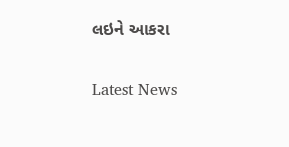લઇને આકરા

Latest News